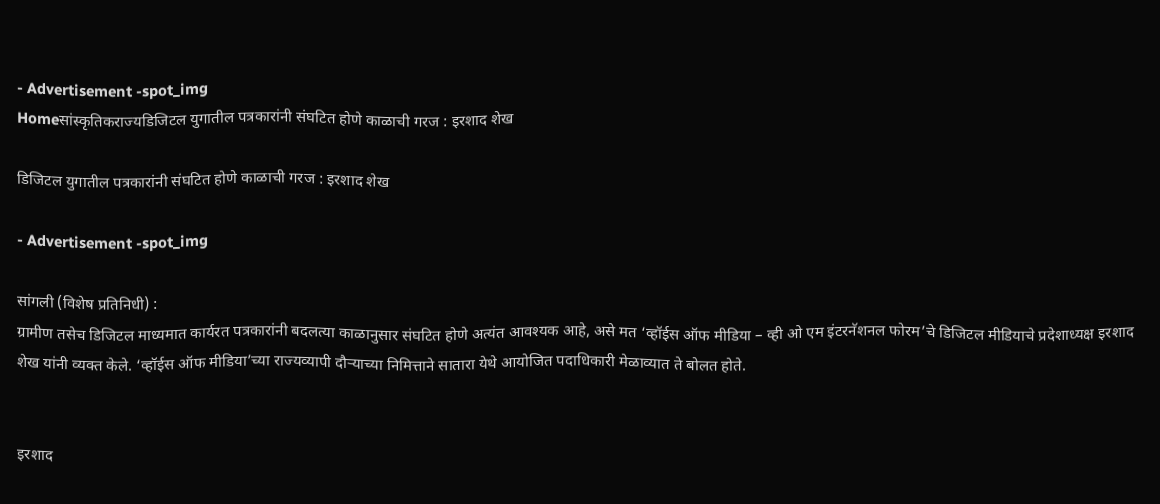- Advertisement -spot_img
Homeसांस्कृतिकराज्यडिजिटल युगातील पत्रकारांनी संघटित होणे काळाची गरज : इरशाद शेख

डिजिटल युगातील पत्रकारांनी संघटित होणे काळाची गरज : इरशाद शेख

- Advertisement -spot_img

सांगली (विशेष प्रतिनिधी) :
ग्रामीण तसेच डिजिटल माध्यमात कार्यरत पत्रकारांनी बदलत्या काळानुसार संघटित होणे अत्यंत आवश्यक आहे, असे मत ‘व्हॉईस ऑफ मीडिया – व्ही ओ एम इंटरनॅशनल फोरम’चे डिजिटल मीडियाचे प्रदेशाध्यक्ष इरशाद शेख यांनी व्यक्त केले. ‘व्हॉईस ऑफ मीडिया’च्या राज्यव्यापी दौऱ्याच्या निमित्ताने सातारा येथे आयोजित पदाधिकारी मेळाव्यात ते बोलत होते.


इरशाद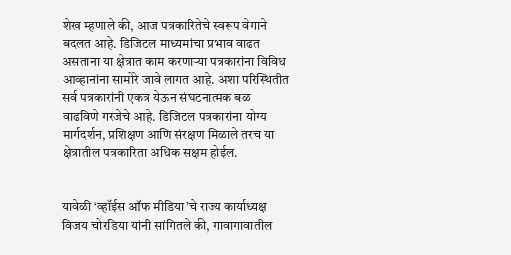शेख म्हणाले की, आज पत्रकारितेचे स्वरूप वेगाने बदलत आहे. डिजिटल माध्यमांचा प्रभाव वाढत असताना या क्षेत्रात काम करणाऱ्या पत्रकारांना विविध आव्हानांना सामोरे जावे लागत आहे. अशा परिस्थितीत सर्व पत्रकारांनी एकत्र येऊन संघटनात्मक बळ वाढविणे गरजेचे आहे. डिजिटल पत्रकारांना योग्य मार्गदर्शन, प्रशिक्षण आणि संरक्षण मिळाले तरच या क्षेत्रातील पत्रकारिता अधिक सक्षम होईल.


यावेळी ‘व्हॉईस ऑफ मीडिया’चे राज्य कार्याध्यक्ष विजय चोरडिया यांनी सांगितले की, गावागावातील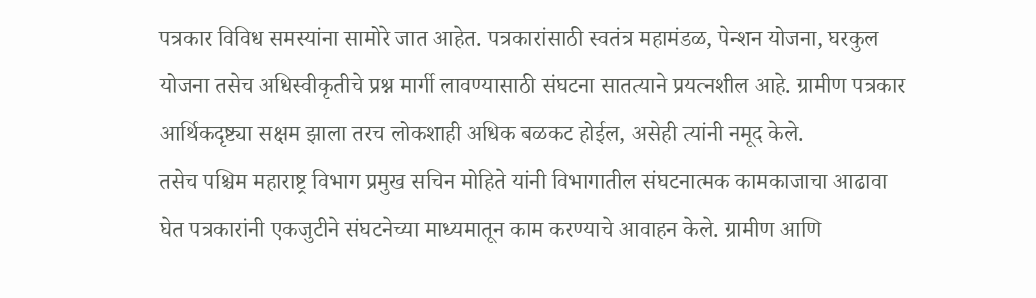पत्रकार विविध समस्यांना सामोरे जात आहेत. पत्रकारांसाठी स्वतंत्र महामंडळ, पेन्शन योजना, घरकुल योजना तसेच अधिस्वीकृतीचे प्रश्न मार्गी लावण्यासाठी संघटना सातत्याने प्रयत्नशील आहे. ग्रामीण पत्रकार आर्थिकदृष्ट्या सक्षम झाला तरच लोकशाही अधिक बळकट होईल, असेही त्यांनी नमूद केले.
तसेच पश्चिम महाराष्ट्र विभाग प्रमुख सचिन मोहिते यांनी विभागातील संघटनात्मक कामकाजाचा आढावा घेत पत्रकारांनी एकजुटीने संघटनेच्या माध्यमातून काम करण्याचे आवाहन केले. ग्रामीण आणि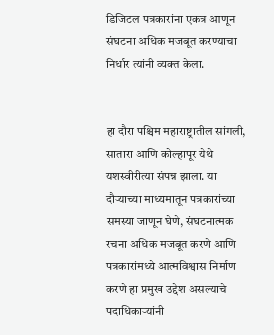डिजिटल पत्रकारांना एकत्र आणून संघटना अधिक मजबूत करण्याचा निर्धार त्यांनी व्यक्त केला.


हा दौरा पश्चिम महाराष्ट्रातील सांगली, सातारा आणि कोल्हापूर येथे यशस्वीरीत्या संपन्न झाला. या दौऱ्याच्या माध्यमातून पत्रकारांच्या समस्या जाणून घेणे, संघटनात्मक रचना अधिक मजबूत करणे आणि पत्रकारांमध्ये आत्मविश्वास निर्माण करणे हा प्रमुख उद्देश असल्याचे पदाधिकाऱ्यांनी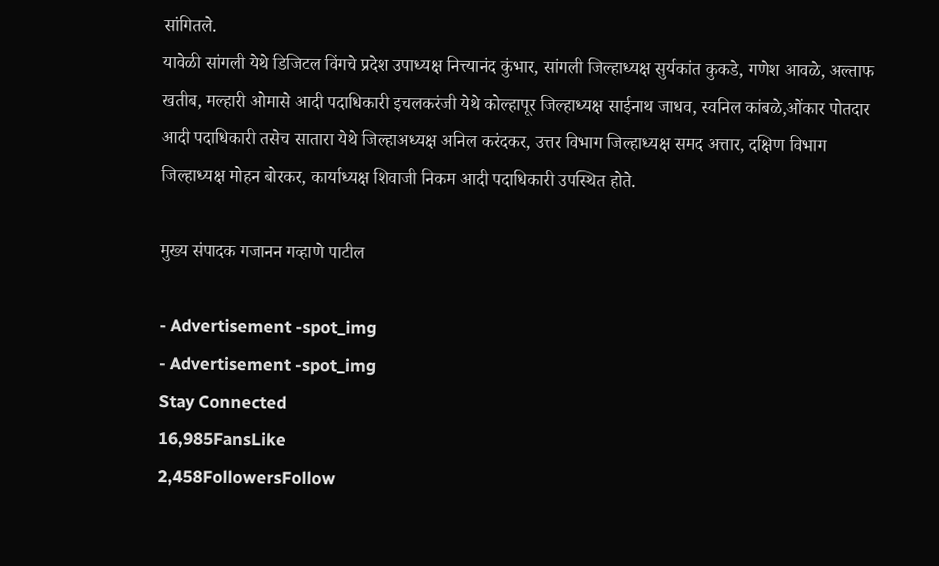सांगितले.
यावेळी सांगली येथे डिजिटल विंगचे प्रदेश उपाध्यक्ष नित्त्यानंद कुंभार, सांगली जिल्हाध्यक्ष सुर्यकांत कुकडे, गणेश आवळे, अल्ताफ खतीब, मल्हारी ओमासे आदी पदाधिकारी इचलकरंजी येथे कोल्हापूर जिल्हाध्यक्ष साईनाथ जाधव, स्वनिल कांबळे,ओंकार पोतदार आदी पदाधिकारी तसेच सातारा येथे जिल्हाअध्यक्ष अनिल करंदकर, उत्तर विभाग जिल्हाध्यक्ष समद अत्तार, दक्षिण विभाग जिल्हाध्यक्ष मोहन बोरकर, कार्याध्यक्ष शिवाजी निकम आदी पदाधिकारी उपस्थित होते.

मुख्य संपादक गजानन गव्हाणे पाटील

- Advertisement -spot_img
- Advertisement -spot_img
Stay Connected
16,985FansLike
2,458FollowersFollow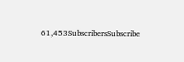61,453SubscribersSubscribe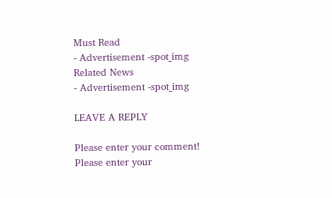Must Read
- Advertisement -spot_img
Related News
- Advertisement -spot_img

LEAVE A REPLY

Please enter your comment!
Please enter your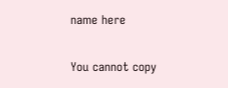name here

You cannot copy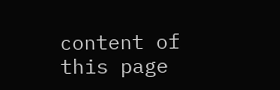content of this page